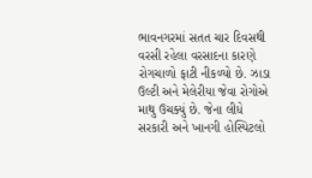ભાવનગરમાં સતત ચાર દિવસથી વરસી રહેલા વરસાદના કારણે રોગચાળો ફાટી નીકળ્યો છે. ઝાડા ઉલ્ટી અને મેલેરીયા જેવા રોગોએ માથુ ઉચક્યું છે. જેના લીધે સરકારી અને ખાનગી હોસ્પિટલો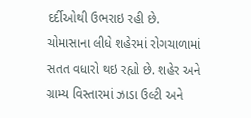દર્દીઓથી ઉભરાઇ રહી છે.
ચોમાસાના લીધે શહેરમાં રોગચાળામાં સતત વધારો થઇ રહ્યો છે. શહેર અને ગ્રામ્ય વિસ્તારમાં ઝાડા ઉલ્ટી અને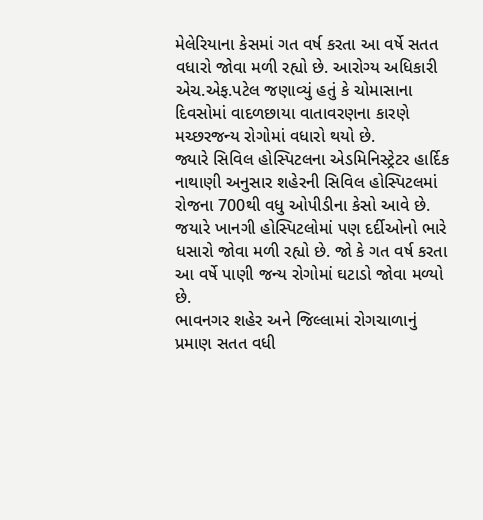મેલેરિયાના કેસમાં ગત વર્ષ કરતા આ વર્ષે સતત વધારો જોવા મળી રહ્યો છે. આરોગ્ય અધિકારી એચ.એફ.પટેલ જણાવ્યું હતું કે ચોમાસાના દિવસોમાં વાદળછાયા વાતાવરણના કારણે મચ્છરજન્ય રોગોમાં વધારો થયો છે.
જ્યારે સિવિલ હોસ્પિટલના એડમિનિસ્ટ્રેટર હાર્દિક નાથાણી અનુસાર શહેરની સિવિલ હોસ્પિટલમાં રોજના 700થી વધુ ઓપીડીના કેસો આવે છે. જયારે ખાનગી હોસ્પિટલોમાં પણ દર્દીઓનો ભારે ધસારો જોવા મળી રહ્યો છે. જો કે ગત વર્ષ કરતા આ વર્ષે પાણી જન્ય રોગોમાં ઘટાડો જોવા મળ્યો છે.
ભાવનગર શહેર અને જિલ્લામાં રોગચાળાનું પ્રમાણ સતત વધી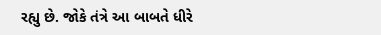રહ્યુ છે. જોકે તંત્રે આ બાબતે ધીરે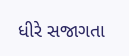ધીરે સજાગતા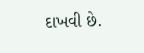દાખવી છે.